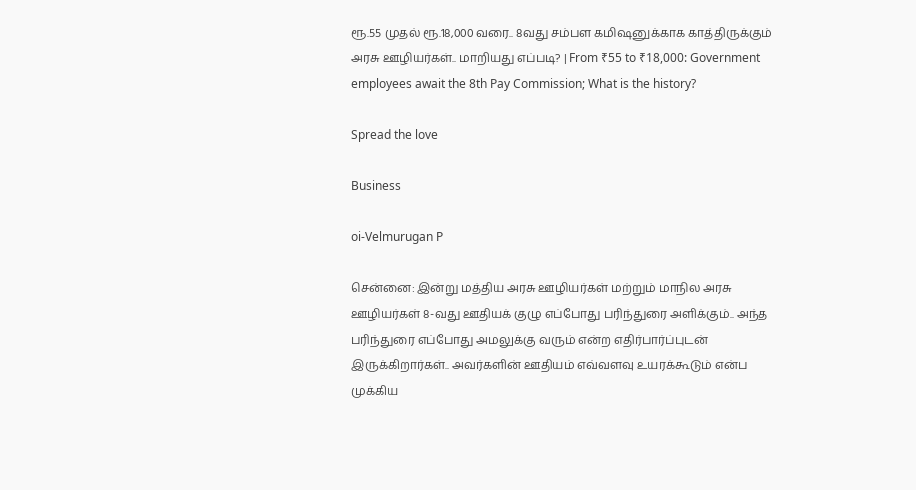ரூ.55 முதல் ரூ.18,000 வரை.. 8வது சம்பள கமிஷனுக்காக காத்திருக்கும் அரசு ஊழியர்கள்.. மாறியது எப்படி? | From ₹55 to ₹18,000: Government employees await the 8th Pay Commission; What is the history?

Spread the love

Business

oi-Velmurugan P

சென்னை: இன்று மத்திய அரசு ஊழியர்கள் மற்றும் மாநில அரசு ஊழியர்கள் 8-வது ஊதியக் குழு எப்போது பரிந்துரை அளிக்கும்.. அந்த பரிந்துரை எப்போது அமலுக்கு வரும் என்ற எதிர்பார்ப்புடன் இருக்கிறார்கள்.. அவர்களின் ஊதியம் எவ்வளவு உயரக்கூடும் என்ப முக்கிய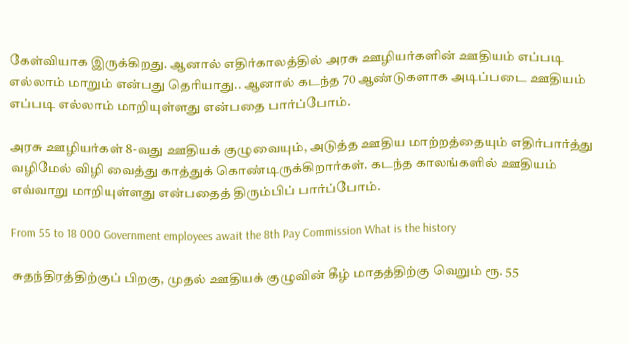கேள்வியாக இருக்கிறது. ஆனால் எதிர்காலத்தில் அரசு ஊழியர்களின் ஊதியம் எப்படி எல்லாம் மாறும் என்பது தெரியாது.. ஆனால் கடந்த 70 ஆண்டுகளாக அடிப்படை ஊதியம் எப்படி எல்லாம் மாறியுள்ளது என்பதை பார்ப்போம்.

அரசு ஊழியர்கள் 8-வது ஊதியக் குழுவையும், அடுத்த ஊதிய மாற்றத்தையும் எதிர்பார்த்து வழிமேல் விழி வைத்து காத்துக் கொண்டிருக்கிறார்கள். கடந்த காலங்களில் ஊதியம் எவ்வாறு மாறியுள்ளது என்பதைத் திரும்பிப் பார்ப்போம்.

From 55 to 18 000 Government employees await the 8th Pay Commission What is the history

சுதந்திரத்திற்குப் பிறகு, முதல் ஊதியக் குழுவின் கீழ் மாதத்திற்கு வெறும் ரூ. 55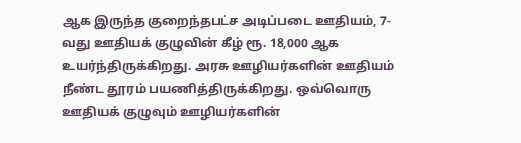ஆக இருந்த குறைந்தபட்ச அடிப்படை ஊதியம், 7-வது ஊதியக் குழுவின் கீழ் ரூ. 18,000 ஆக உயர்ந்திருக்கிறது. அரசு ஊழியர்களின் ஊதியம் நீண்ட தூரம் பயணித்திருக்கிறது. ஒவ்வொரு ஊதியக் குழுவும் ஊழியர்களின்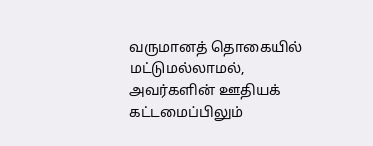வருமானத் தொகையில் மட்டுமல்லாமல், அவர்களின் ஊதியக் கட்டமைப்பிலும்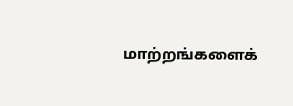மாற்றங்களைக்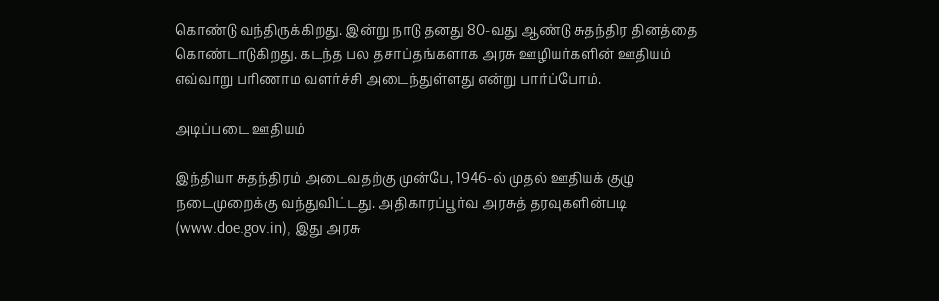கொண்டு வந்திருக்கிறது. இன்று நாடு தனது 80-வது ஆண்டு சுதந்திர தினத்தை கொண்டாடுகிறது. கடந்த பல தசாப்தங்களாக அரசு ஊழியர்களின் ஊதியம் எவ்வாறு பரிணாம வளர்ச்சி அடைந்துள்ளது என்று பார்ப்போம்.

அடிப்படை ஊதியம்

இந்தியா சுதந்திரம் அடைவதற்கு முன்பே, 1946-ல் முதல் ஊதியக் குழு நடைமுறைக்கு வந்துவிட்டது. அதிகாரப்பூர்வ அரசுத் தரவுகளின்படி (www.doe.gov.in), இது அரசு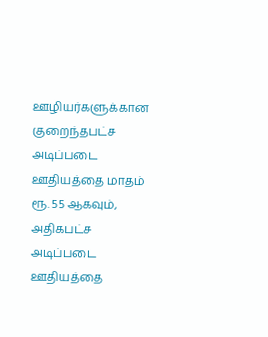ஊழியர்களுக்கான குறைந்தபட்ச அடிப்படை ஊதியத்தை மாதம் ரூ. 55 ஆகவும், அதிகபட்ச அடிப்படை ஊதியத்தை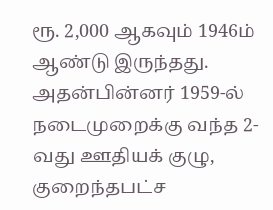ரூ. 2,000 ஆகவும் 1946ம் ஆண்டு இருந்தது. அதன்பின்னர் 1959-ல் நடைமுறைக்கு வந்த 2-வது ஊதியக் குழு, குறைந்தபட்ச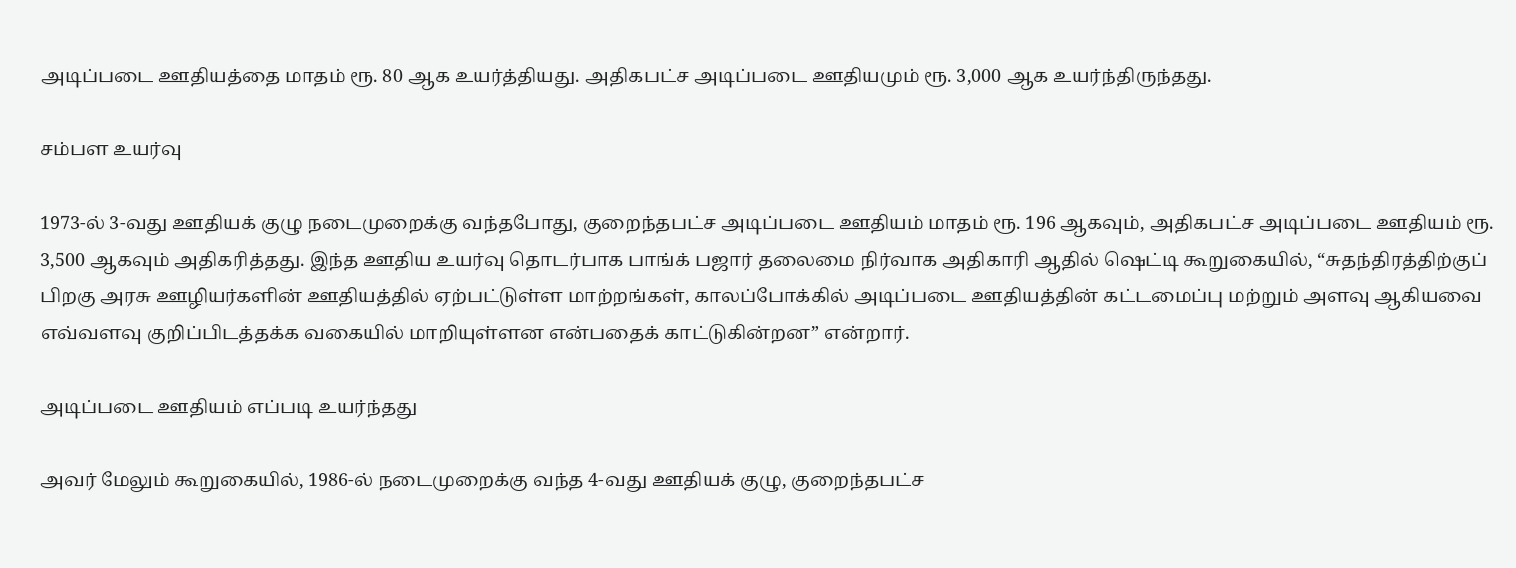அடிப்படை ஊதியத்தை மாதம் ரூ. 80 ஆக உயர்த்தியது. அதிகபட்ச அடிப்படை ஊதியமும் ரூ. 3,000 ஆக உயர்ந்திருந்தது.

சம்பள உயர்வு

1973-ல் 3-வது ஊதியக் குழு நடைமுறைக்கு வந்தபோது, குறைந்தபட்ச அடிப்படை ஊதியம் மாதம் ரூ. 196 ஆகவும், அதிகபட்ச அடிப்படை ஊதியம் ரூ. 3,500 ஆகவும் அதிகரித்தது. இந்த ஊதிய உயர்வு தொடர்பாக பாங்க் பஜார் தலைமை நிர்வாக அதிகாரி ஆதில் ஷெட்டி கூறுகையில், “சுதந்திரத்திற்குப் பிறகு அரசு ஊழியர்களின் ஊதியத்தில் ஏற்பட்டுள்ள மாற்றங்கள், காலப்போக்கில் அடிப்படை ஊதியத்தின் கட்டமைப்பு மற்றும் அளவு ஆகியவை எவ்வளவு குறிப்பிடத்தக்க வகையில் மாறியுள்ளன என்பதைக் காட்டுகின்றன” என்றார்.

அடிப்படை ஊதியம் எப்படி உயர்ந்தது

அவர் மேலும் கூறுகையில், 1986-ல் நடைமுறைக்கு வந்த 4-வது ஊதியக் குழு, குறைந்தபட்ச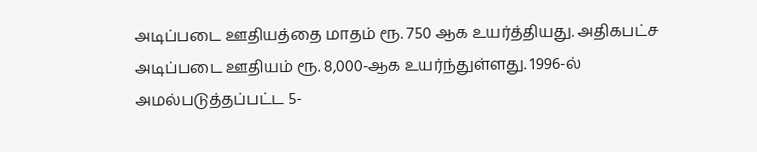அடிப்படை ஊதியத்தை மாதம் ரூ. 750 ஆக உயர்த்தியது. அதிகபட்ச அடிப்படை ஊதியம் ரூ. 8,000-ஆக உயர்ந்துள்ளது. 1996-ல் அமல்படுத்தப்பட்ட 5-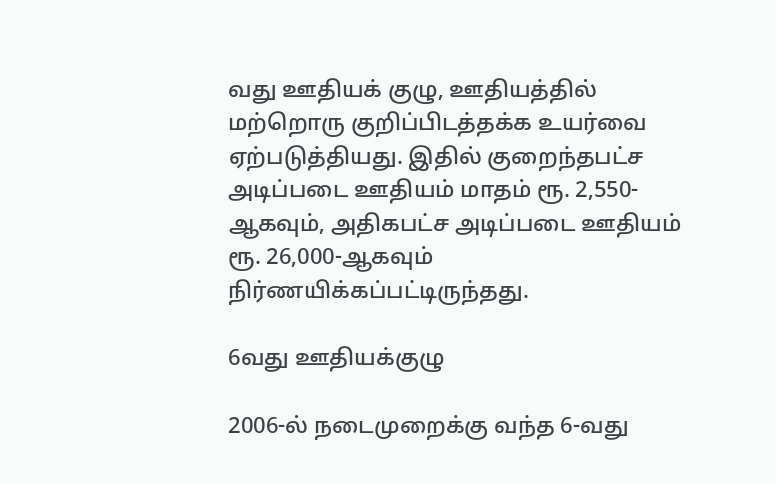வது ஊதியக் குழு, ஊதியத்தில் மற்றொரு குறிப்பிடத்தக்க உயர்வை ஏற்படுத்தியது. இதில் குறைந்தபட்ச அடிப்படை ஊதியம் மாதம் ரூ. 2,550-ஆகவும், அதிகபட்ச அடிப்படை ஊதியம் ரூ. 26,000-ஆகவும் நிர்ணயிக்கப்பட்டிருந்தது.

6வது ஊதியக்குழு

2006-ல் நடைமுறைக்கு வந்த 6-வது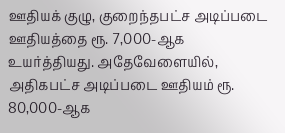ஊதியக் குழு, குறைந்தபட்ச அடிப்படை ஊதியத்தை ரூ. 7,000-ஆக உயர்த்தியது. அதேவேளையில், அதிகபட்ச அடிப்படை ஊதியம் ரூ. 80,000-ஆக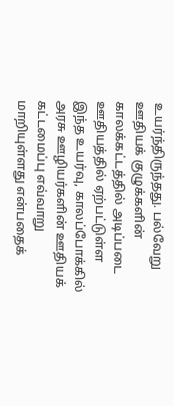உயர்ந்திருந்தது. பல்வேறு ஊதியக் குழுக்களின் காலக்கட்டத்தில் அடிப்படை ஊதியத்தில் ஏற்பட்டுள்ள இந்த உயர்வு, காலப்போக்கில் அரசு ஊழியர்களின் ஊதியக் கட்டமைப்பு எவ்வாறு மாறியுள்ளது என்பதைக்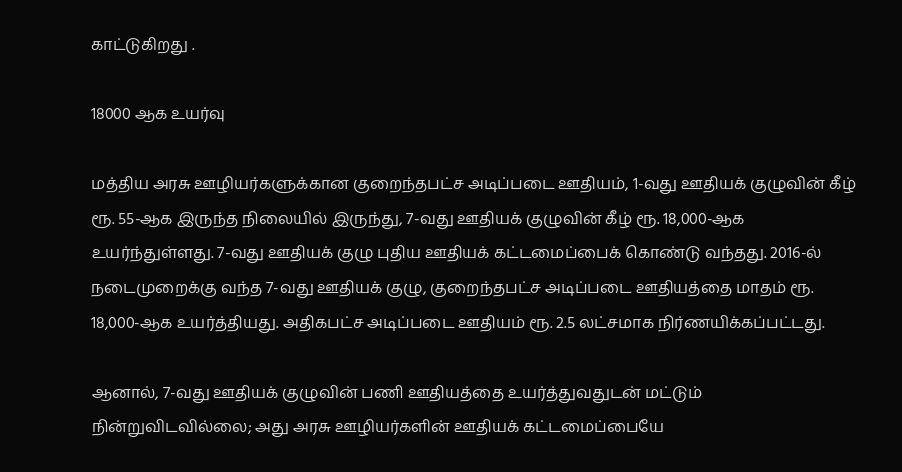காட்டுகிறது .

18000 ஆக உயர்வு

மத்திய அரசு ஊழியர்களுக்கான குறைந்தபட்ச அடிப்படை ஊதியம், 1-வது ஊதியக் குழுவின் கீழ் ரூ. 55-ஆக இருந்த நிலையில் இருந்து, 7-வது ஊதியக் குழுவின் கீழ் ரூ. 18,000-ஆக உயர்ந்துள்ளது. 7-வது ஊதியக் குழு புதிய ஊதியக் கட்டமைப்பைக் கொண்டு வந்தது. 2016-ல் நடைமுறைக்கு வந்த 7-வது ஊதியக் குழு, குறைந்தபட்ச அடிப்படை ஊதியத்தை மாதம் ரூ. 18,000-ஆக உயர்த்தியது. அதிகபட்ச அடிப்படை ஊதியம் ரூ. 2.5 லட்சமாக நிர்ணயிக்கப்பட்டது.

ஆனால், 7-வது ஊதியக் குழுவின் பணி ஊதியத்தை உயர்த்துவதுடன் மட்டும் நின்றுவிடவில்லை; அது அரசு ஊழியர்களின் ஊதியக் கட்டமைப்பையே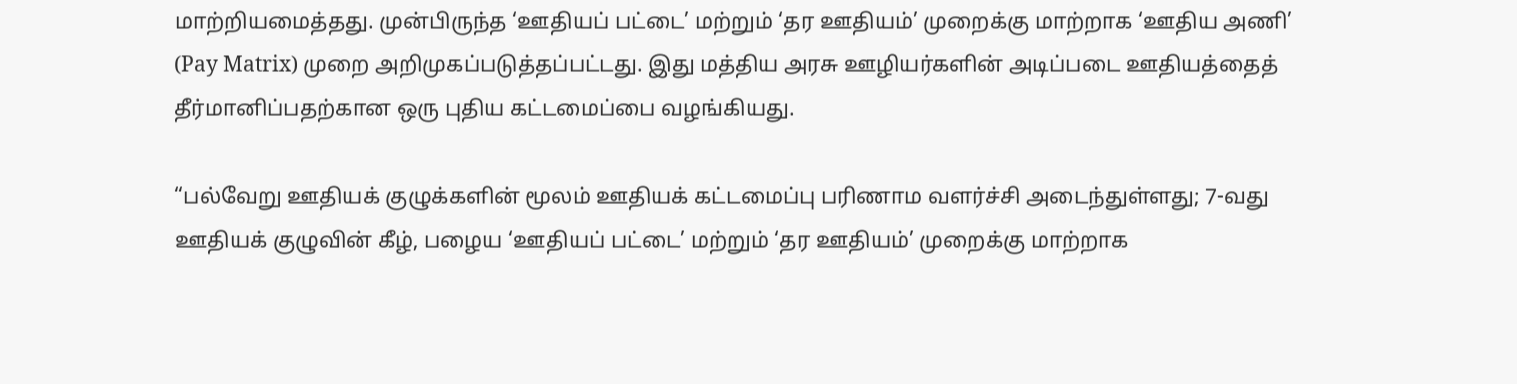மாற்றியமைத்தது. முன்பிருந்த ‘ஊதியப் பட்டை’ மற்றும் ‘தர ஊதியம்’ முறைக்கு மாற்றாக ‘ஊதிய அணி’ (Pay Matrix) முறை அறிமுகப்படுத்தப்பட்டது. இது மத்திய அரசு ஊழியர்களின் அடிப்படை ஊதியத்தைத் தீர்மானிப்பதற்கான ஒரு புதிய கட்டமைப்பை வழங்கியது.

“பல்வேறு ஊதியக் குழுக்களின் மூலம் ஊதியக் கட்டமைப்பு பரிணாம வளர்ச்சி அடைந்துள்ளது; 7-வது ஊதியக் குழுவின் கீழ், பழைய ‘ஊதியப் பட்டை’ மற்றும் ‘தர ஊதியம்’ முறைக்கு மாற்றாக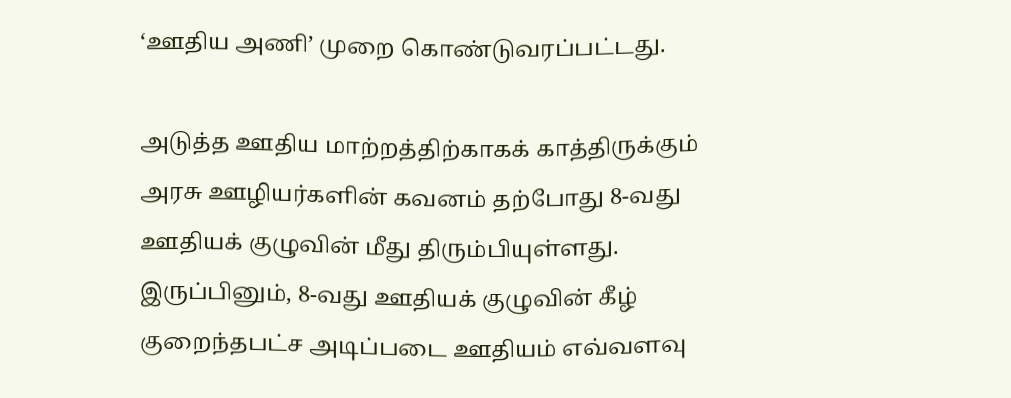‘ஊதிய அணி’ முறை கொண்டுவரப்பட்டது.

அடுத்த ஊதிய மாற்றத்திற்காகக் காத்திருக்கும் அரசு ஊழியர்களின் கவனம் தற்போது 8-வது ஊதியக் குழுவின் மீது திரும்பியுள்ளது. இருப்பினும், 8-வது ஊதியக் குழுவின் கீழ் குறைந்தபட்ச அடிப்படை ஊதியம் எவ்வளவு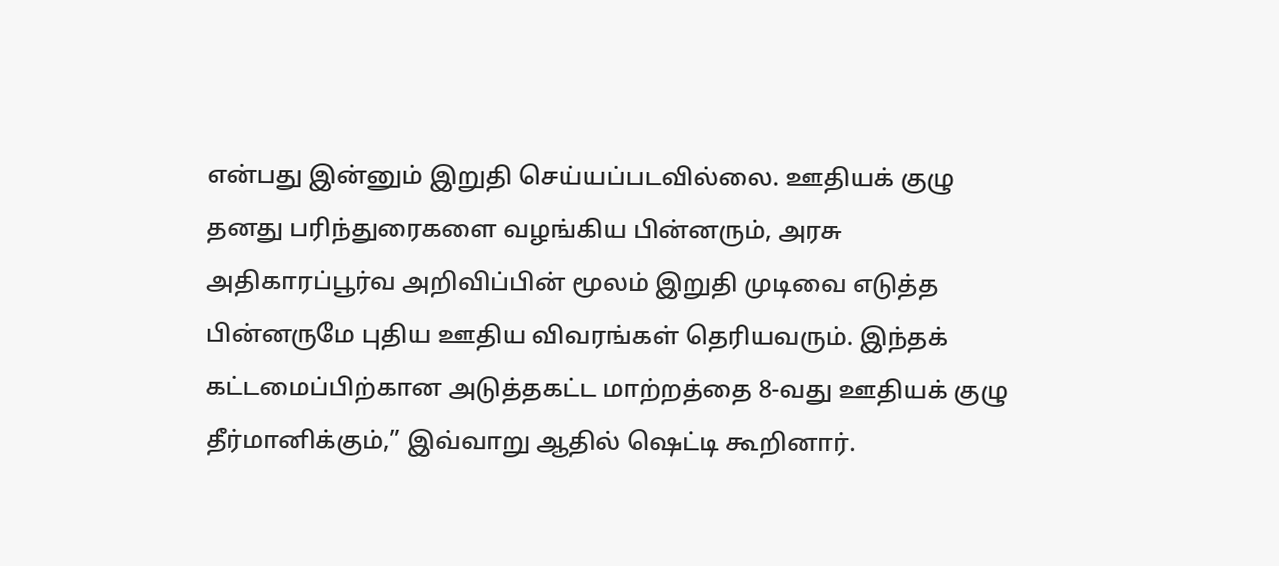என்பது இன்னும் இறுதி செய்யப்படவில்லை. ஊதியக் குழு தனது பரிந்துரைகளை வழங்கிய பின்னரும், அரசு அதிகாரப்பூர்வ அறிவிப்பின் மூலம் இறுதி முடிவை எடுத்த பின்னருமே புதிய ஊதிய விவரங்கள் தெரியவரும். இந்தக் கட்டமைப்பிற்கான அடுத்தகட்ட மாற்றத்தை 8-வது ஊதியக் குழு தீர்மானிக்கும்,” இவ்வாறு ஆதில் ஷெட்டி கூறினார்.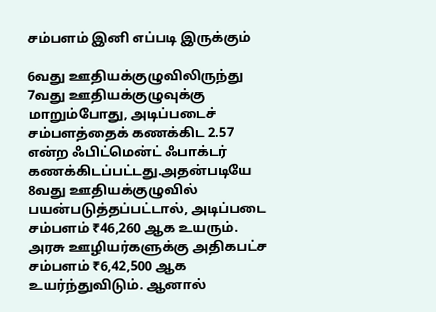சம்பளம் இனி எப்படி இருக்கும்

6வது ஊதியக்குழுவிலிருந்து 7வது ஊதியக்குழுவுக்கு மாறும்போது, அடிப்படைச் சம்பளத்தைக் கணக்கிட 2.57 என்ற ஃபிட்மென்ட் ஃபாக்டர் கணக்கிடப்பட்டது.அதன்படியே 8வது ஊதியக்குழுவில் பயன்படுத்தப்பட்டால், அடிப்படை சம்பளம் ₹46,260 ஆக உயரும். அரசு ஊழியர்களுக்கு அதிகபட்ச சம்பளம் ₹6,42,500 ஆக உயர்ந்துவிடும். ஆனால்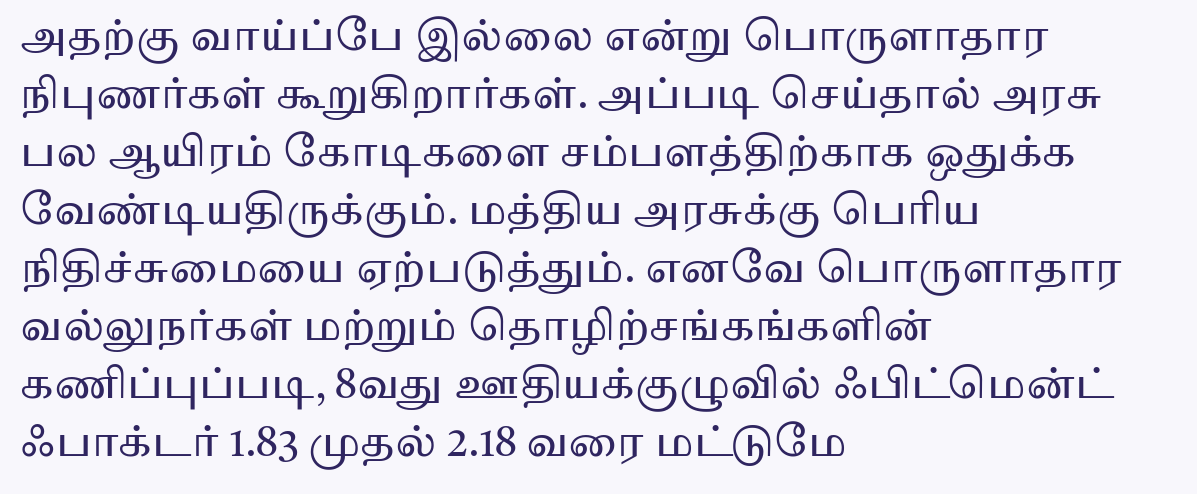அதற்கு வாய்ப்பே இல்லை என்று பொருளாதார நிபுணர்கள் கூறுகிறார்கள். அப்படி செய்தால் அரசு பல ஆயிரம் கோடிகளை சம்பளத்திற்காக ஒதுக்க வேண்டியதிருக்கும். மத்திய அரசுக்கு பெரிய நிதிச்சுமையை ஏற்படுத்தும். எனவே பொருளாதார வல்லுநர்கள் மற்றும் தொழிற்சங்கங்களின் கணிப்புப்படி, 8வது ஊதியக்குழுவில் ஃபிட்மென்ட் ஃபாக்டர் 1.83 முதல் 2.18 வரை மட்டுமே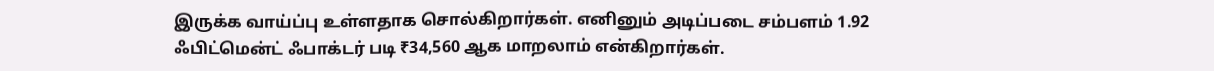இருக்க வாய்ப்பு உள்ளதாக சொல்கிறார்கள். எனினும் அடிப்படை சம்பளம் 1.92 ஃபிட்மென்ட் ஃபாக்டர் படி ₹34,560 ஆக மாறலாம் என்கிறார்கள்.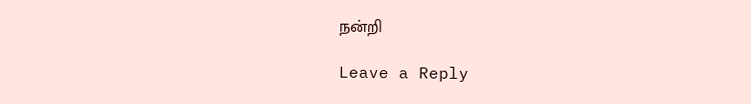நன்றி

Leave a Reply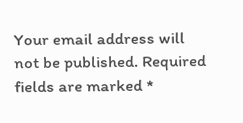Your email address will not be published. Required fields are marked *